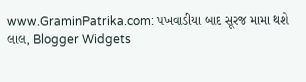www.GraminPatrika.com: પખવાડીયા બાદ સૂરજ મામા થશે લાલ, Blogger Widgets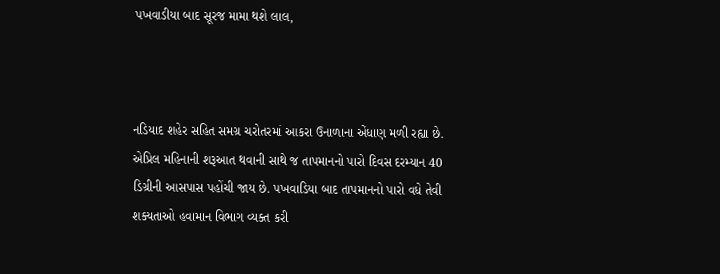પખવાડીયા બાદ સૂરજ મામા થશે લાલ,



નડિયાદ શહેર સહિત સમગ્ર ચરોતરમાં આકરા ઉનાળાના એંધાણ મળી રહ્યા છે. એપ્રિલ મહિનાની શરૂઆત થવાની સાથે જ તાપમાનનો પારો દિવસ દરમ્યાન 40 ડિગ્રીની આસપાસ પહોંચી જાય છે. પખવાડિયા બાદ તાપમાનનો પારો વધે તેવી શક્યતાઓ હવામાન વિભાગ વ્યક્ત કરી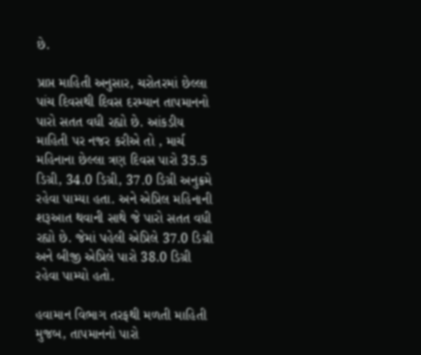છે.

પ્રાપ્ત માહિતી અનુસાર, ચરોતરમાં છેલ્લા પાંચ દિવસથી દિવસ દરમ્યાન તાપમાનનો પારો સતત વધી રહ્યો છે. આંકડીય માહિતી પર નજર કરીએ તો , માર્ચ મહિનાના છેલ્લા ત્રણ દિવસ પારો 35.5 ડિગ્રી, 34.0 ડિગ્રી, 37.0 ડિગ્રી અનુક્રમે રહેવા પામ્યા હતા. અને એપ્રિલ મહિનાની શરૂઆત થવાની સાથે જે પારો સતત વધી રહ્યો છે. જેમાં પહેલી એપ્રિલે 37.0 ડિગ્રી અને બીજી એપ્રિલે પારો 38.0 ડિગ્રી  રહેવા પામ્યો હતો.

હવામાન વિભાગ તરફથી મળતી માહિતી મુજબ, તાપમાનનો પારો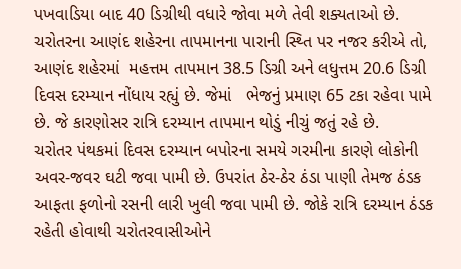પખવાડિયા બાદ 40 ડિગ્રીથી વધારે જોવા મળે તેવી શક્યતાઓ છે. ચરોતરના આણંદ શહેરના તાપમાનના પારાની સ્થ્તિ પર નજર કરીએ તો, આણંદ શહેરમાં  મહત્તમ તાપમાન 38.5 ડિગ્રી અને લધુત્તમ 20.6 ડિગ્રી દિવસ દરમ્યાન નોંધાય રહ્યું છે. જેમાં   ભેજનું પ્રમાણ 65 ટકા રહેવા પામે છે. જે કારણોસર રાત્રિ દરમ્યાન તાપમાન થોડું નીચું જતું રહે છે.
ચરોતર પંથકમાં દિવસ દરમ્યાન બપોરના સમયે ગરમીના કારણે લોકોની અવર-જવર ઘટી જવા પામી છે. ઉપરાંત ઠેર-ઠેર ઠંડા પાણી તેમજ ઠંડક આફતા ફળોનો રસની લારી ખુલી જવા પામી છે. જોકે રાત્રિ દરમ્યાન ઠંડક રહેતી હોવાથી ચરોતરવાસીઓને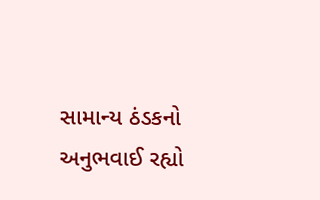સામાન્ય ઠંડકનો અનુભવાઈ રહ્યો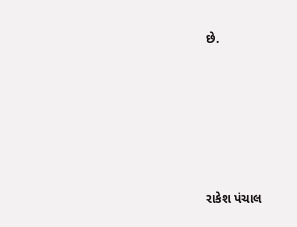છે.







રાકેશ પંચાલ